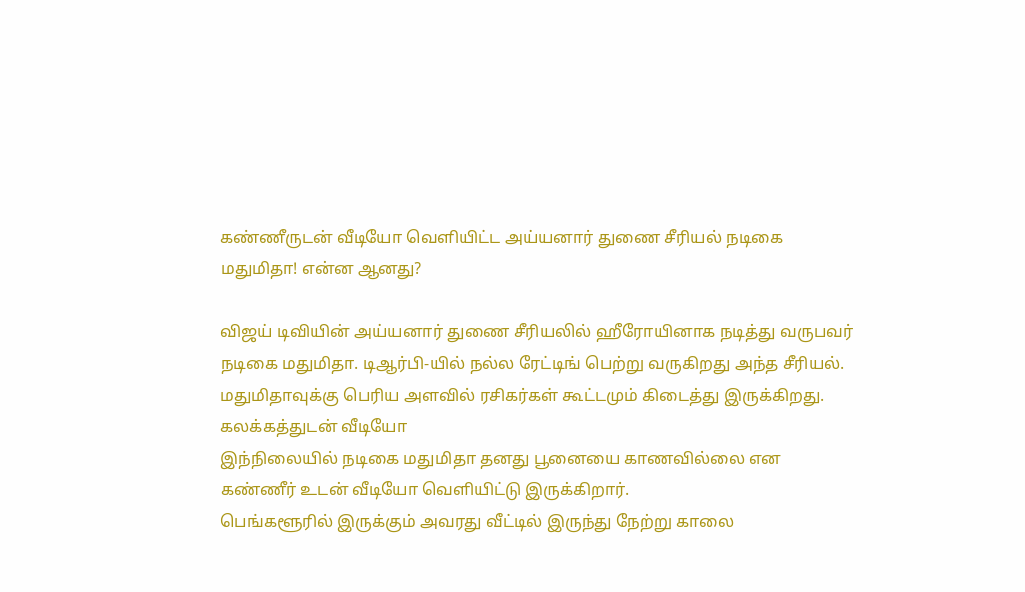கண்ணீருடன் வீடியோ வெளியிட்ட அய்யனார் துணை சீரியல் நடிகை மதுமிதா! என்ன ஆனது?

விஜய் டிவியின் அய்யனார் துணை சீரியலில் ஹீரோயினாக நடித்து வருபவர் நடிகை மதுமிதா. டிஆர்பி-யில் நல்ல ரேட்டிங் பெற்று வருகிறது அந்த சீரியல்.
மதுமிதாவுக்கு பெரிய அளவில் ரசிகர்கள் கூட்டமும் கிடைத்து இருக்கிறது.
கலக்கத்துடன் வீடியோ
இந்நிலையில் நடிகை மதுமிதா தனது பூனையை காணவில்லை என கண்ணீர் உடன் வீடியோ வெளியிட்டு இருக்கிறார்.
பெங்களூரில் இருக்கும் அவரது வீட்டில் இருந்து நேற்று காலை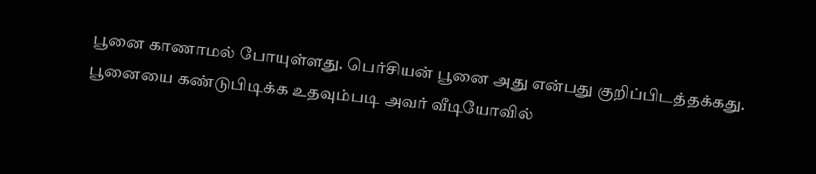பூனை காணாமல் போயுள்ளது. பெர்சியன் பூனை அது என்பது குறிப்பிடத்தக்கது.
பூனையை கண்டுபிடிக்க உதவும்படி அவர் வீடியோவில்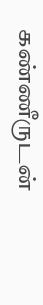கண்ணீருடன்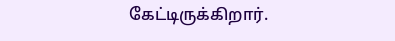கேட்டிருக்கிறார்.